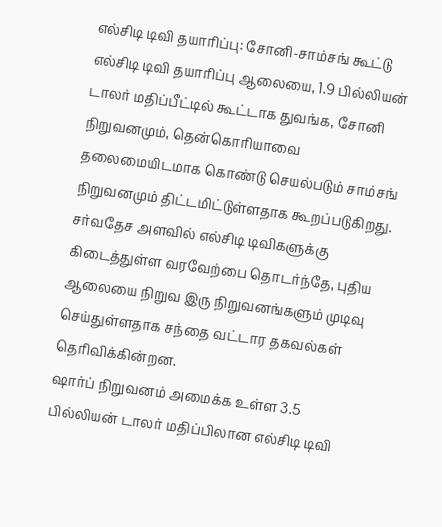எல்சிடி டிவி தயாரிப்பு: சோனி-சாம்சங் கூட்டு
எல்சிடி டிவி தயாரிப்பு ஆலையை, 1.9 பில்லியன் டாலர் மதிப்பீட்டில் கூட்டாக துவங்க, சோனி நிறுவனமும், தென்கொரியாவை தலைமையிடமாக கொண்டு செயல்படும் சாம்சங் நிறுவனமும் திட்டமிட்டுள்ளதாக கூறப்படுகிறது.
சர்வதேச அளவில் எல்சிடி டிவிகளுக்கு கிடைத்துள்ள வரவேற்பை தொடர்ந்தே, புதிய ஆலையை நிறுவ இரு நிறுவனங்களும் முடிவு செய்துள்ளதாக சந்தை வட்டார தகவல்கள் தெரிவிக்கின்றன.
ஷார்ப் நிறுவனம் அமைக்க உள்ள 3.5 பில்லியன் டாலர் மதிப்பிலான எல்சிடி டிவி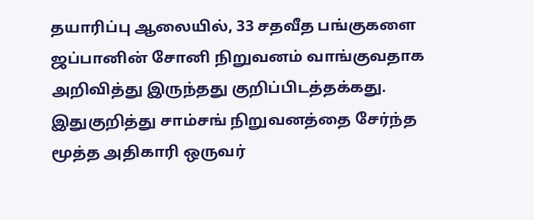தயாரிப்பு ஆலையில், 33 சதவீத பங்குகளை ஜப்பானின் சோனி நிறுவனம் வாங்குவதாக அறிவித்து இருந்தது குறிப்பிடத்தக்கது.
இதுகுறித்து சாம்சங் நிறுவனத்தை சேர்ந்த மூத்த அதிகாரி ஒருவர்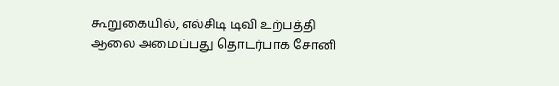கூறுகையில், எல்சிடி டிவி உற்பத்தி ஆலை அமைப்பது தொடர்பாக சோனி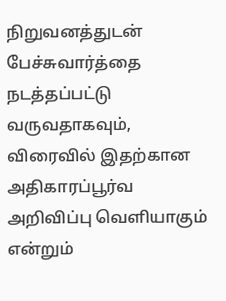நிறுவனத்துடன் பேச்சுவார்த்தை நடத்தப்பட்டு வருவதாகவும், விரைவில் இதற்கான அதிகாரப்பூர்வ அறிவிப்பு வெளியாகும் என்றும்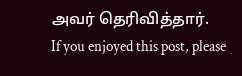அவர் தெரிவித்தார்.
If you enjoyed this post, please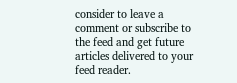consider to leave a comment or subscribe to the feed and get future articles delivered to your feed reader.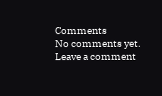Comments
No comments yet.
Leave a comment